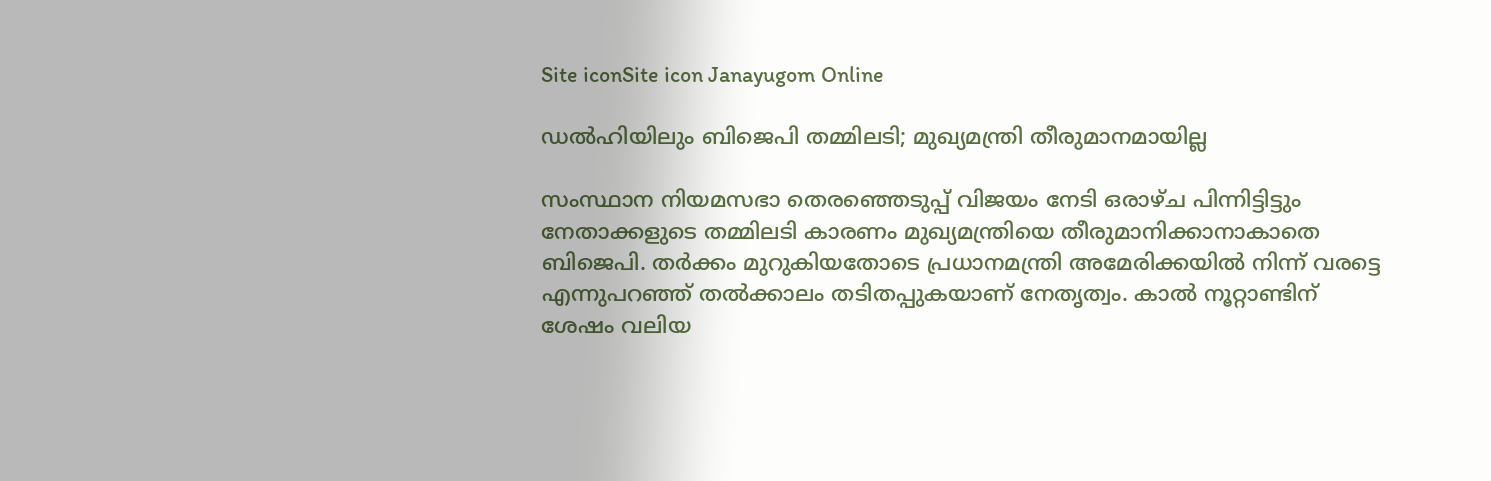Site iconSite icon Janayugom Online

ഡല്‍ഹിയിലും ബിജെപി തമ്മിലടി; മുഖ്യമന്ത്രി തീരുമാനമായില്ല

സംസ്ഥാന നിയമസഭാ തെരഞ്ഞെടുപ്പ് വിജയം നേടി ഒരാഴ‍്ച പിന്നിട്ടിട്ടും നേതാക്കളുടെ തമ്മിലടി കാരണം മുഖ്യമന്ത്രിയെ തീരുമാനിക്കാനാകാതെ ബിജെപി. തര്‍ക്കം മുറുകിയതോടെ പ്രധാനമന്ത്രി അമേരിക്കയില്‍ നിന്ന് വരട്ടെ എന്നുപറഞ്ഞ് തല്‍ക്കാലം തടിതപ്പുകയാണ് നേതൃത്വം. കാല്‍ നൂറ്റാണ്ടിന് ശേഷം വലിയ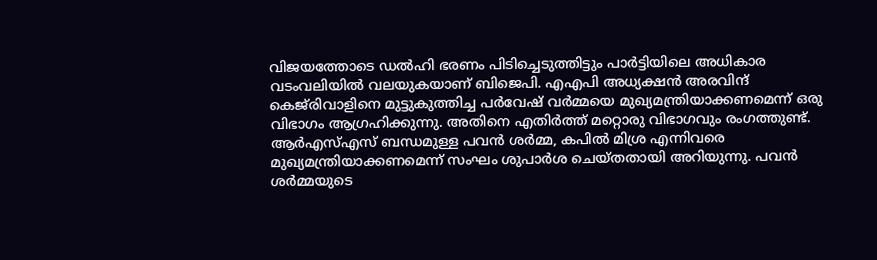വിജയത്തോടെ ഡല്‍ഹി ഭരണം പിടിച്ചെടുത്തിട്ടും പാര്‍ട്ടിയിലെ അധികാര വടംവലിയില്‍ വലയുകയാണ് ബിജെപി. എഎപി അധ്യക്ഷന്‍ അരവിന്ദ് കെജ്‍രിവാളിനെ മുട്ടുകുത്തിച്ച പര്‍വേഷ് വര്‍മ്മയെ മുഖ്യമന്ത്രിയാക്കണമെന്ന് ഒരു വിഭാഗം ആഗ്രഹിക്കുന്നു. അതിനെ എതിര്‍ത്ത് മറ്റൊരു വിഭാഗവും രംഗത്തുണ്ട്.
ആര്‍എസ്എസ് ബന്ധമുള്ള പവന്‍ ശര്‍മ്മ, കപില്‍ മിശ്ര എന്നിവരെ മുഖ്യമന്ത്രിയാക്കണമെന്ന് സംഘം ശുപാര്‍ശ ചെയ്തതായി അറിയുന്നു. പവന്‍ ശര്‍മ്മയുടെ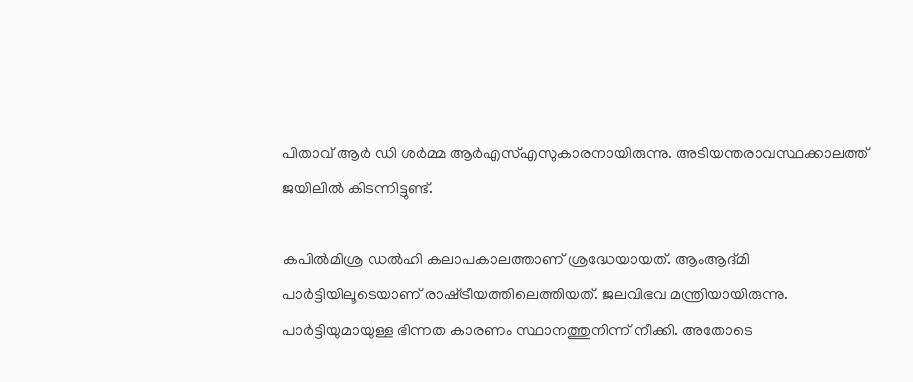പിതാവ് ആര്‍ ഡി ശര്‍മ്മ ആര്‍എസ്എസുകാരനായിരുന്നു. അടിയന്തരാവസ്ഥക്കാലത്ത് ജയിലില്‍ കിടന്നിട്ടുണ്ട്.

കപില്‍മിശ്ര ഡല്‍ഹി കലാപകാലത്താണ് ശ്രദ്ധേയായത്. ആംആദ്മി പാര്‍ട്ടിയിലൂടെയാണ് രാഷ‍്ട്രീയത്തിലെത്തിയത്. ജലവിഭവ മന്ത്രിയായിരുന്നു. പാര്‍ട്ടിയുമായുള്ള ഭിന്നത കാരണം സ്ഥാനത്തുനിന്ന് നീക്കി. അതോടെ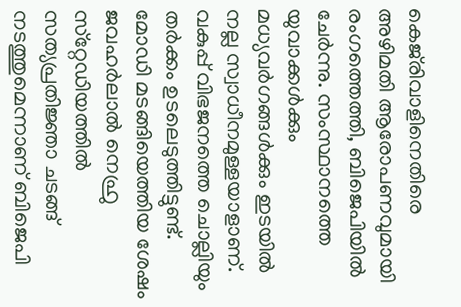കെജ്‍രിവാളിനെതിരെ അഴിമതി ആരോപണവുമായി രംഗത്തെത്തി, ബിജെപിയില്‍ ചേര്‍ന്നു. സംസ്ഥാനത്തെ യുവാക്കള്‍ക്കും മധ്യവര്‍ഗങ്ങള്‍ക്കും ഇടയില്‍ നല്ല സ്വാധീനമുള്ളയാളാണ്. വകുപ്പ് വിഭജനത്തെ ചൊല്ലിയും തര്‍ക്കം ഉടലെടുത്തിട്ടുണ്ട്. മോഡി മടങ്ങിയെത്തിയ ശേഷം ജവഹര്‍ലാല്‍ നെഹ്രു സ‍്റ്റേഡിയത്തില്‍ സത്യപ്രതിജ്ഞാ ചടങ്ങ് നടത്തുമെന്നാണ് ബിജെപി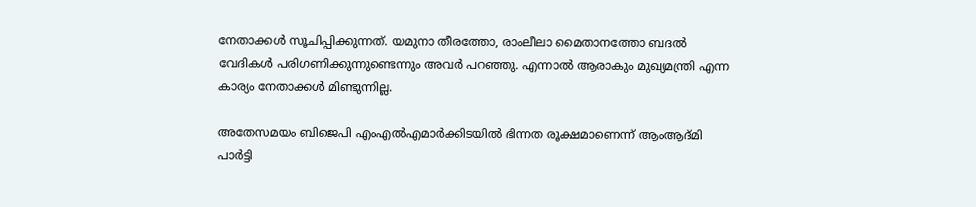നേതാക്കള്‍ സൂചിപ്പിക്കുന്നത്. യമുനാ തീരത്തോ, രാംലീലാ മൈതാനത്തോ ബദല്‍ വേദികള്‍ പരിഗണിക്കുന്നുണ്ടെന്നും അവര്‍ പറഞ്ഞു. എന്നാല്‍ ആരാകും മുഖ്യമന്ത്രി എന്ന കാര്യം നേതാക്കള്‍ മിണ്ടുന്നില്ല.

അതേസമയം ബിജെപി എംഎല്‍എമാര്‍ക്കിടയില്‍ ഭിന്നത രൂക്ഷമാണെന്ന് ആംആദ്മി പാര്‍ട്ടി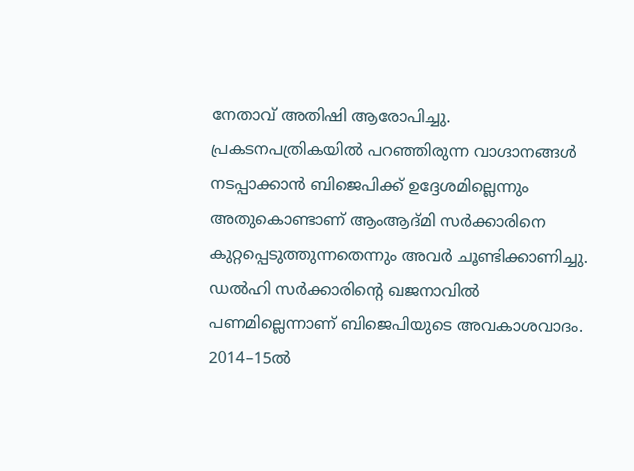നേതാവ് അതിഷി ആരോപിച്ചു. പ്രകടനപത്രികയില്‍ പറഞ്ഞിരുന്ന വാഗ‍്ദാനങ്ങള്‍ നടപ്പാക്കാന്‍ ബിജെപിക്ക് ഉദ്ദേശമില്ലെന്നും അതുകൊണ്ടാണ് ആംആദ്മി സര്‍ക്കാരിനെ കുറ്റപ്പെടുത്തുന്നതെന്നും അവര്‍ ചൂണ്ടിക്കാണിച്ചു. ഡല്‍ഹി സര്‍ക്കാരിന്റെ ഖജനാവില്‍ പണമില്ലെന്നാണ് ബിജെപിയുടെ അവകാശവാദം. 2014–15ല്‍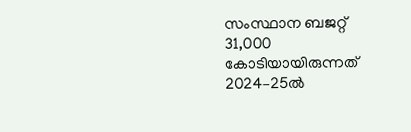സംസ്ഥാന ബജറ്റ് 31,000 കോടിയായിരുന്നത് 2024–25ല്‍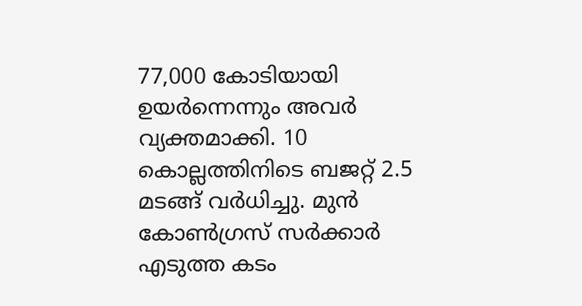77,000 കോടിയായി ഉയര്‍ന്നെന്നും അവര്‍ വ്യക്തമാക്കി. 10 കൊല്ലത്തിനിടെ ബജറ്റ് 2.5 മടങ്ങ് വര്‍ധിച്ചു. മുന്‍ കോണ്‍ഗ്രസ് സര്‍ക്കാര്‍ എടുത്ത കടം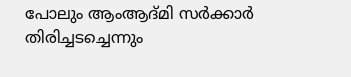പോലും ആംആദ്മി സര്‍ക്കാര്‍ തിരിച്ചടച്ചെന്നും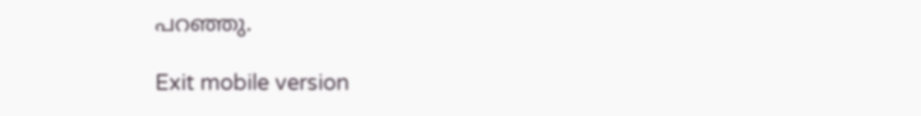പറഞ്ഞു.

Exit mobile version